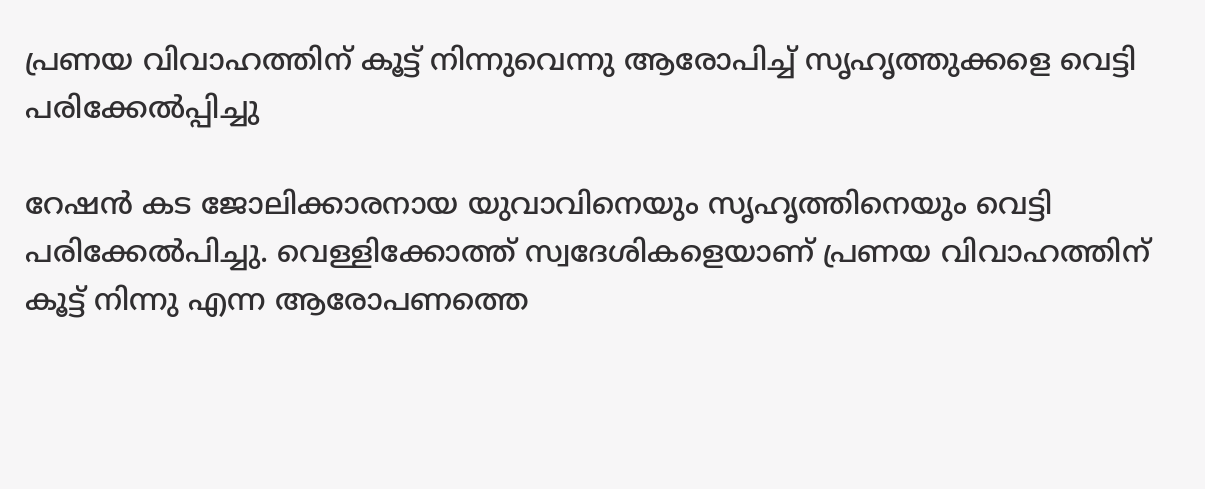പ്രണയ വിവാഹത്തിന് കൂട്ട് നിന്നുവെന്നു ആരോപിച്ച് സൃഹൃത്തുക്കളെ വെട്ടി പരിക്കേൽപ്പിച്ചു

റേഷൻ കട ജോലിക്കാരനായ യുവാവിനെയും സൃഹൃത്തിനെയും വെട്ടി പരിക്കേൽപിച്ചു. വെള്ളിക്കോത്ത് സ്വദേശികളെയാണ് പ്രണയ വിവാഹത്തിന് കൂട്ട് നിന്നു എന്ന ആരോപണത്തെ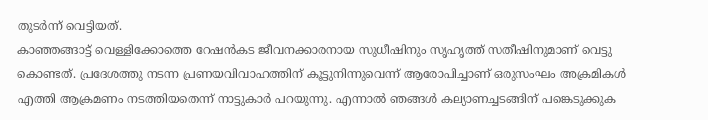തുടർന്ന് വെട്ടിയത്.
കാഞ്ഞങ്ങാട്ട് വെള്ളിക്കോത്തെ റേഷൻകട ജീവനക്കാരനായ സുധീഷിനും സൃഹൃത്ത് സതീഷിനുമാണ് വെട്ടു കൊണ്ടത്. പ്രദേശത്തു നടന്ന പ്രണയവിവാഹത്തിന് കൂട്ടുനിന്നുവെന്ന് ആരോപിച്ചാണ് ഒരുസംഘം അക്രമികൾ എത്തി ആക്രമണം നടത്തിയതെന്ന് നാട്ടുകാർ പറയുന്നു. എന്നാൽ ഞങ്ങൾ കല്യാണച്ചടങ്ങിന് പങ്കെടുക്കുക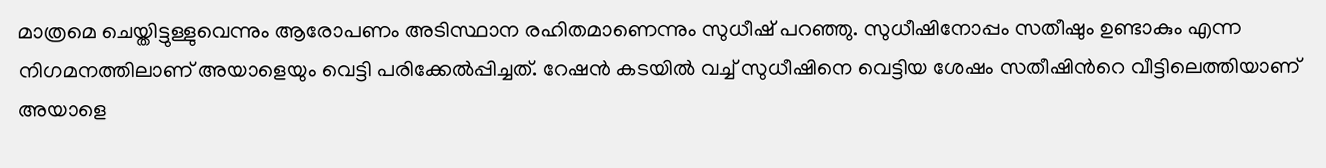മാത്രമെ ചെയ്തിട്ടുള്ളുവെന്നും ആരോപണം അടിസ്ഥാന രഹിതമാണെന്നും സുധീഷ് പറഞ്ഞു. സുധീഷിനോപ്പം സതീഷും ഉണ്ടാകും എന്ന നിഗമനത്തിലാണ് അയാളെയും വെട്ടി പരിക്കേൽപ്പിച്ചത്. റേഷൻ കടയിൽ വച്ച് സുധീഷിനെ വെട്ടിയ ശേഷം സതീഷിൻറെ വീട്ടിലെത്തിയാണ് അയാളെ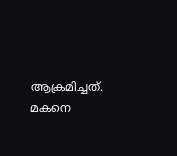ആക്രമിച്ചത്. മകനെ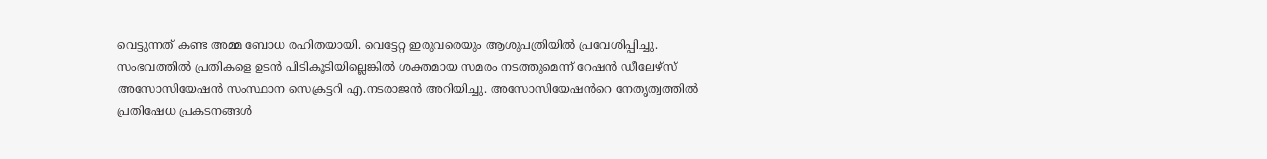വെട്ടുന്നത് കണ്ട അമ്മ ബോധ രഹിതയായി. വെട്ടേറ്റ ഇരുവരെയും ആശുപത്രിയിൽ പ്രവേശിപ്പിച്ചു.
സംഭവത്തിൽ പ്രതികളെ ഉടൻ പിടികൂടിയില്ലെങ്കിൽ ശക്തമായ സമരം നടത്തുമെന്ന് റേഷൻ ഡീലേഴ്സ് അസോസിയേഷൻ സംസ്ഥാന സെക്രട്ടറി എ.നടരാജൻ അറിയിച്ചു. അസോസിയേഷൻറെ നേതൃത്വത്തിൽ പ്രതിഷേധ പ്രകടനങ്ങൾ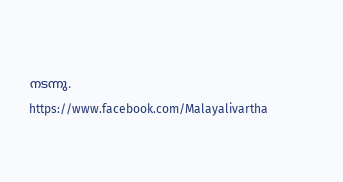നടന്നു.
https://www.facebook.com/Malayalivartha